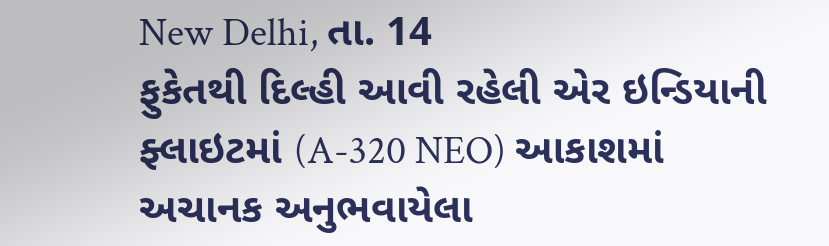New Delhi, તા. 14
ફુકેતથી દિલ્હી આવી રહેલી એર ઇન્ડિયાની ફ્લાઇટમાં (A-320 NEO) આકાશમાં અચાનક અનુભવાયેલા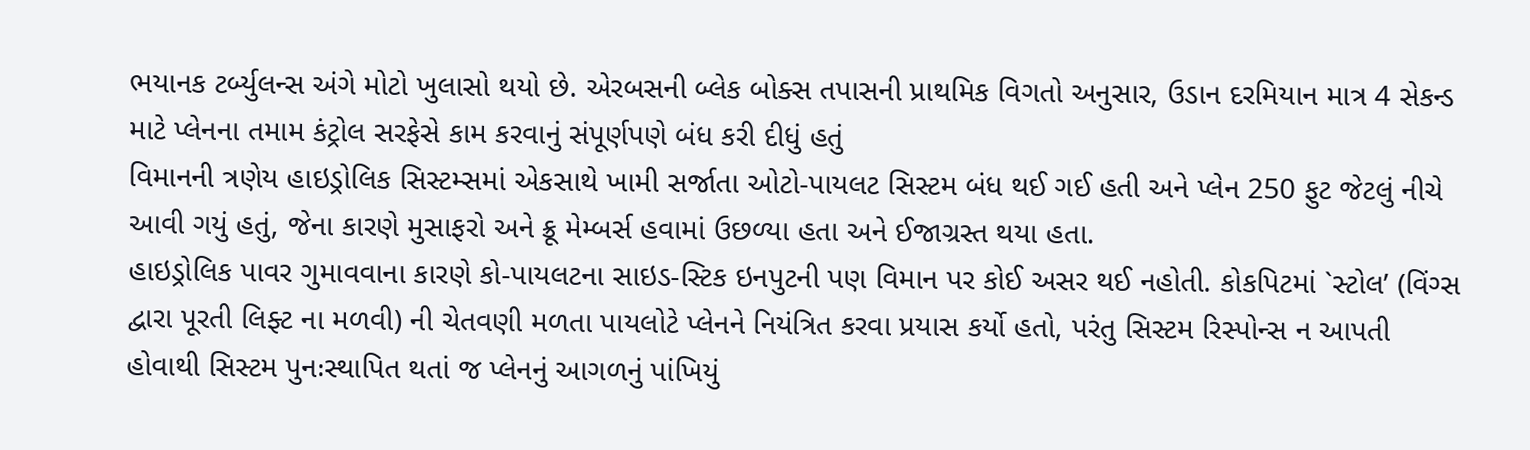ભયાનક ટર્બ્યુલન્સ અંગે મોટો ખુલાસો થયો છે. એરબસની બ્લેક બોક્સ તપાસની પ્રાથમિક વિગતો અનુસાર, ઉડાન દરમિયાન માત્ર 4 સેકન્ડ માટે પ્લેનના તમામ કંટ્રોલ સરફેસે કામ કરવાનું સંપૂર્ણપણે બંધ કરી દીધું હતું
વિમાનની ત્રણેય હાઇડ્રોલિક સિસ્ટમ્સમાં એકસાથે ખામી સર્જાતા ઓટો-પાયલટ સિસ્ટમ બંધ થઈ ગઈ હતી અને પ્લેન 250 ફુટ જેટલું નીચે આવી ગયું હતું, જેના કારણે મુસાફરો અને ક્રૂ મેમ્બર્સ હવામાં ઉછળ્યા હતા અને ઈજાગ્રસ્ત થયા હતા.
હાઇડ્રોલિક પાવર ગુમાવવાના કારણે કો-પાયલટના સાઇડ-સ્ટિક ઇનપુટની પણ વિમાન પર કોઈ અસર થઈ નહોતી. કોકપિટમાં `સ્ટોલ’ (વિંગ્સ દ્વારા પૂરતી લિફ્ટ ના મળવી) ની ચેતવણી મળતા પાયલોટે પ્લેનને નિયંત્રિત કરવા પ્રયાસ કર્યો હતો, પરંતુ સિસ્ટમ રિસ્પોન્સ ન આપતી હોવાથી સિસ્ટમ પુનઃસ્થાપિત થતાં જ પ્લેનનું આગળનું પાંખિયું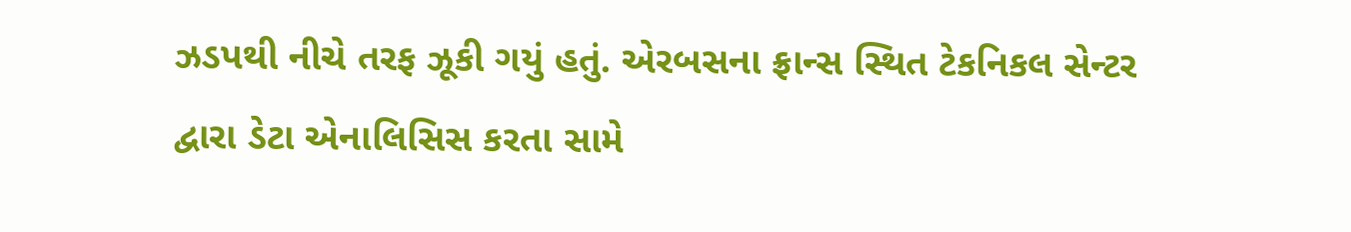ઝડપથી નીચે તરફ ઝૂકી ગયું હતું. એરબસના ફ્રાન્સ સ્થિત ટેકનિકલ સેન્ટર દ્વારા ડેટા એનાલિસિસ કરતા સામે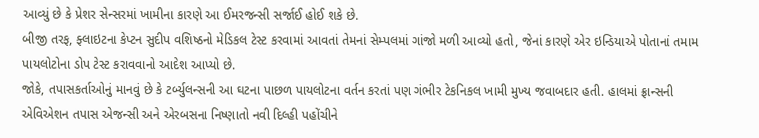આવ્યું છે કે પ્રેશર સેન્સરમાં ખામીના કારણે આ ઈમરજન્સી સર્જાઈ હોઈ શકે છે.
બીજી તરફ, ફ્લાઇટના કેપ્ટન સુદીપ વશિષ્ઠનો મેડિકલ ટેસ્ટ કરવામાં આવતાં તેમનાં સેમ્પલમાં ગાંજો મળી આવ્યો હતો, જેનાં કારણે એર ઇન્ડિયાએ પોતાનાં તમામ પાયલોટોના ડોપ ટેસ્ટ કરાવવાનો આદેશ આપ્યો છે.
જોકે, તપાસકર્તાઓનું માનવું છે કે ટર્બ્યુલન્સની આ ઘટના પાછળ પાયલોટના વર્તન કરતાં પણ ગંભીર ટેકનિકલ ખામી મુખ્ય જવાબદાર હતી. હાલમાં ફ્રાન્સની એવિએશન તપાસ એજન્સી અને એરબસના નિષ્ણાતો નવી દિલ્હી પહોંચીને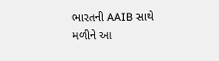ભારતની AAIB સાથે મળીને આ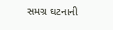સમગ્ર ઘટનાની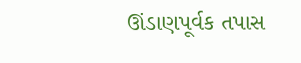ઊંડાણપૂર્વક તપાસ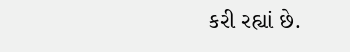કરી રહ્યાં છે.